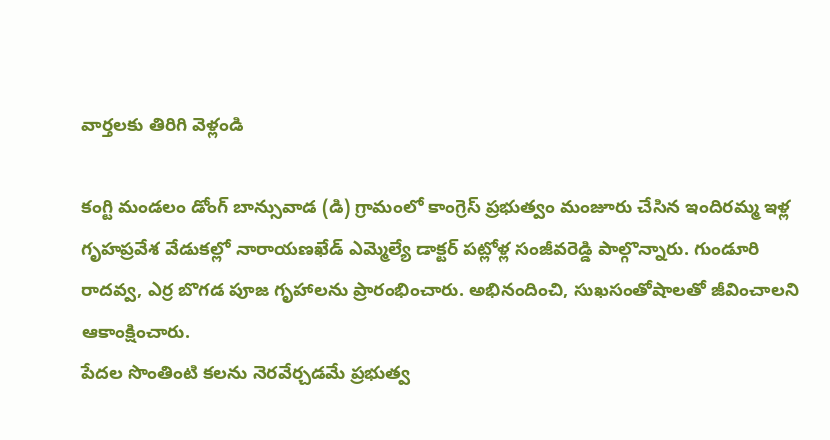వార్తలకు తిరిగి వెళ్లండి

కంగ్టి మండలం డోంగ్ బాన్సువాడ (డి) గ్రామంలో కాంగ్రెస్ ప్రభుత్వం మంజూరు చేసిన ఇందిరమ్మ ఇళ్ల గృహప్రవేశ వేడుకల్లో నారాయణఖేడ్ ఎమ్మెల్యే డాక్టర్ పట్లోళ్ల సంజీవరెడ్డి పాల్గొన్నారు. గుండూరి రాదవ్వ, ఎర్ర బొగడ పూజ గృహాలను ప్రారంభించారు. అభినందించి, సుఖసంతోషాలతో జీవించాలని ఆకాంక్షించారు.
పేదల సొంతింటి కలను నెరవేర్చడమే ప్రభుత్వ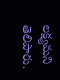లక్ష్యమని తెలిపారు.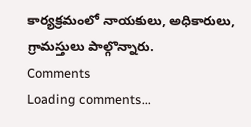కార్యక్రమంలో నాయకులు, అధికారులు, గ్రామస్తులు పాల్గొన్నారు.
Comments
Loading comments...